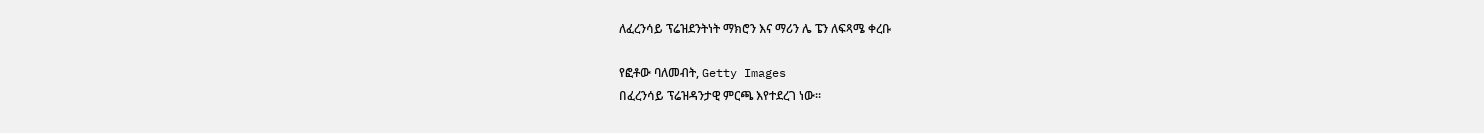ለፈረንሳይ ፕሬዝደንትነት ማክሮን እና ማሪን ሌ ፔን ለፍጻሜ ቀረቡ

የፎቶው ባለመብት, Getty Images
በፈረንሳይ ፕሬዝዳንታዊ ምርጫ እየተደረገ ነው፡፡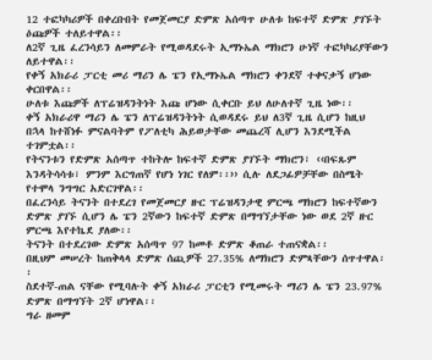12 ተፎካካሪዎች በቀረቡበት የመጀመርያ ድምጽ አሰጣጥ ሁለቱ ከፍተኛ ድምጽ ያገኙት ዕጩዎች ተለይተዋል፡፡
ለ2ኛ ጊዜ ፈረንሳይን ለመምራት የሚወዳደሩት ኢማኑኤል ማክሮን ሁነኛ ተፎካካሪያቸውን ለይተዋል፡፡
የቀኝ አክራሪ ፓርቲ መሪ ማሪን ሌ ፔን የኢማኑኤል ማክሮን ቀንደኛ ተቀናቃኝ ሆነው ቀርበዋል፡፡
ሁለቱ እጩዎች ለፕሬዝዳንትነት እጩ ሆነው ሲቀርቡ ይህ ለሁለተኛ ጊዜ ነው፡፡
ቀኝ አክራሪዋ ማሪን ሌ ፔን ለፕሬዝዳንትነት ሲወዳደሩ ይህ ለ3ኛ ጊዜ ሲሆን ከዚህ በኋላ ከተሸነፉ ምናልባትም የፖለቲካ ሕይወታቸው መጨረሻ ሊሆን እንደሚችል ተገምቷል፡፡
የትናንቱን የድምጽ አሰጣጥ ተከትሎ ከፍተኛ ድምጽ ያገኙት ማክሮን፣ ‹‹በፍጹም እንዳትሳሳቱ፣ ምንም እርግጠኛ የሆነ ነገር የለም፡፡›› ሲሉ ለደጋፊዎቻቸው በስሜት የተሞላ ንግግር አድርገዋል፡፡
በፈረንሳይ ትናንት በተደረገ የመጀመርያ ዙር ፕሬዝዳንታዊ ምርጫ ማክሮን ከፍተኛውን ድምጽ ያገኙ ሲሆን ሌ ፔን 2ኛውን ከፍተኛ ድምጽ በማግኘታቸው ነው ወደ 2ኛ ዙር ምርጫ እየተኬደ ያለው፡፡
ትናንት በተደረገው ድምጽ አሰጣጥ 97 ከመቶ ድምጽ ቆጠራ ተጠናቋል፡፡
በዚህም መሠረት ከጠቅላላ ድምጽ ሰጪዎች 27.35% ለማክሮን ድምጻቸውን ሰጥተዋል፡፡
ስደተኛ-ጠል ናቸው የሚባሉት ቀኝ አክራሪ ፓርቲን የሚመሩት ማሪን ሌ ፔን 23.97% ድምጽ በማግኘት 2ኛ ሆነዋል፡፡
ግራ ዘመም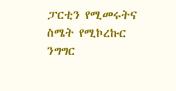ፓርቲን የሚመሩትና ስሜት የሚኮረኩር ንግግር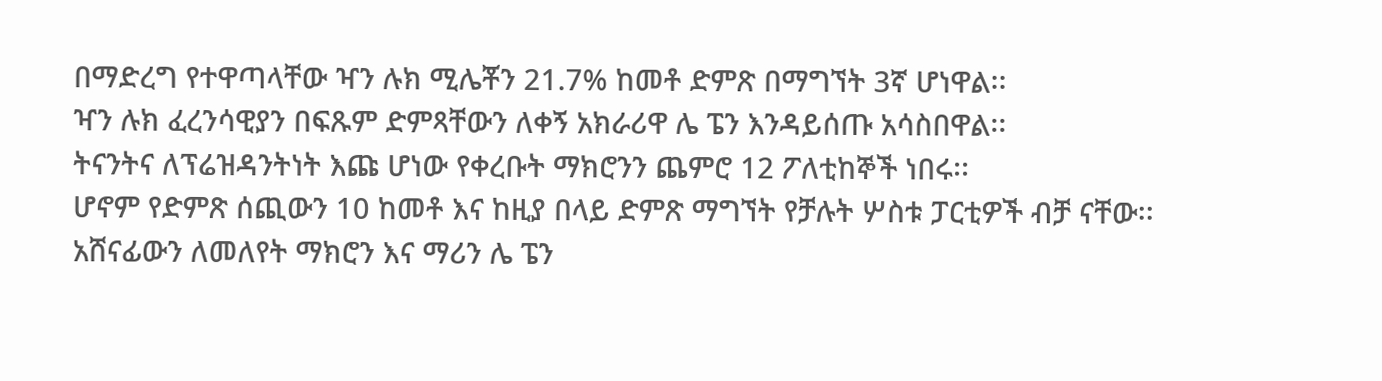በማድረግ የተዋጣላቸው ዣን ሉክ ሚሌቾን 21.7% ከመቶ ድምጽ በማግኘት 3ኛ ሆነዋል፡፡
ዣን ሉክ ፈረንሳዊያን በፍጹም ድምጻቸውን ለቀኝ አክራሪዋ ሌ ፔን እንዳይሰጡ አሳስበዋል፡፡
ትናንትና ለፕሬዝዳንትነት እጩ ሆነው የቀረቡት ማክሮንን ጨምሮ 12 ፖለቲከኞች ነበሩ፡፡
ሆኖም የድምጽ ሰጪውን 10 ከመቶ እና ከዚያ በላይ ድምጽ ማግኘት የቻሉት ሦስቱ ፓርቲዎች ብቻ ናቸው፡፡
አሸናፊውን ለመለየት ማክሮን እና ማሪን ሌ ፔን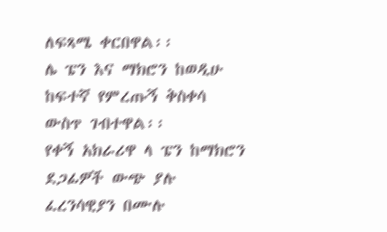ለፍጻሜ ቀርበዋል፡፡
ሌ ፔን እና ማክሮን ከወዲሁ ከፍተኛ የምረጡኝ ቅስቀሳ ውስጥ ገብተዋል፡፡
የቀኝ አክራሪዋ ላ ፔን ከማክሮን ደጋፊዎች ውጭ ያሉ ፈረንሳዊያን በሙሉ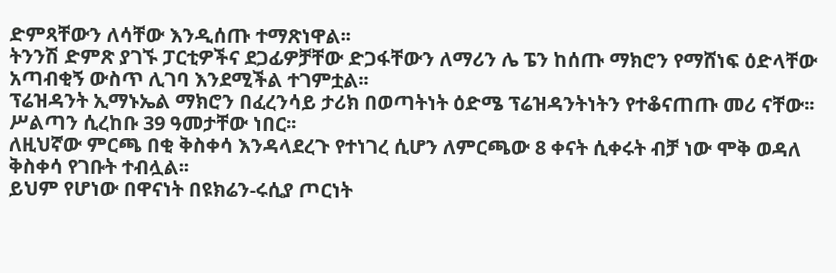ድምጻቸውን ለሳቸው እንዲሰጡ ተማጽነዋል፡፡
ትንንሽ ድምጽ ያገኙ ፓርቲዎችና ደጋፊዎቻቸው ድጋፋቸውን ለማሪን ሌ ፔን ከሰጡ ማክሮን የማሸነፍ ዕድላቸው አጣብቂኝ ውስጥ ሊገባ እንደሚችል ተገምቷል፡፡
ፕሬዝዳንት ኢማኑኤል ማክሮን በፈረንሳይ ታሪክ በወጣትነት ዕድሜ ፕሬዝዳንትነትን የተቆናጠጡ መሪ ናቸው፡፡
ሥልጣን ሲረከቡ 39 ዓመታቸው ነበር፡፡
ለዚህኛው ምርጫ በቂ ቅስቀሳ እንዳላደረጉ የተነገረ ሲሆን ለምርጫው 8 ቀናት ሲቀሩት ብቻ ነው ሞቅ ወዳለ ቅስቀሳ የገቡት ተብሏል፡፡
ይህም የሆነው በዋናነት በዩክሬን-ሩሲያ ጦርነት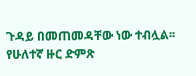ጉዳይ በመጠመዳቸው ነው ተብሏል፡፡
የሁለተኛ ዙር ድምጽ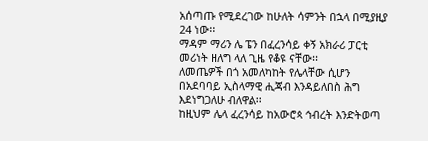አሰጣጡ የሚደረገው ከሁለት ሳምንት በኋላ በሚያዚያ 24 ነው፡፡
ማዳም ማሪን ሌ ፔን በፈረንሳይ ቀኝ አክራሪ ፓርቲ መሪነት ዘለግ ላለ ጊዜ የቆዩ ናቸው፡፡
ለመጤዎች በጎ አመለካከት የሌላቸው ሲሆን በአደባባይ ኢስላማዊ ሒጃብ እንዳይለበስ ሕግ እደነግጋለሁ ብለዋል፡፡
ከዚህም ሌላ ፈረንሳይ ከአውሮጳ ኅብረት እንድትወጣ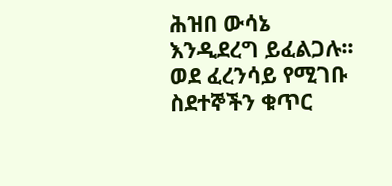ሕዝበ ውሳኔ እንዲደረግ ይፈልጋሉ፡፡
ወደ ፈረንሳይ የሚገቡ ስደተኞችን ቁጥር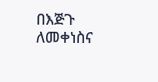በእጅጉ ለመቀነስና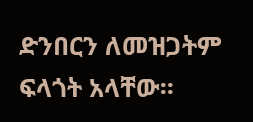ድንበርን ለመዝጋትም ፍላጎት አላቸው፡፡